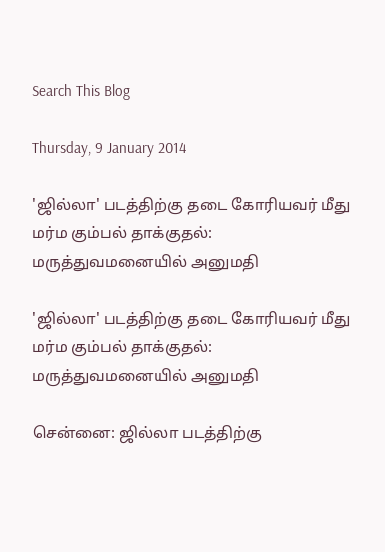Search This Blog

Thursday, 9 January 2014

'ஜில்லா' படத்திற்கு தடை கோரியவர் மீது மர்ம கும்பல் தாக்குதல்: மருத்துவமனையில் அனுமதி

'ஜில்லா' படத்திற்கு தடை கோரியவர் மீது மர்ம கும்பல் தாக்குதல்: மருத்துவமனையில் அனுமதி

சென்னை: ஜில்லா படத்திற்கு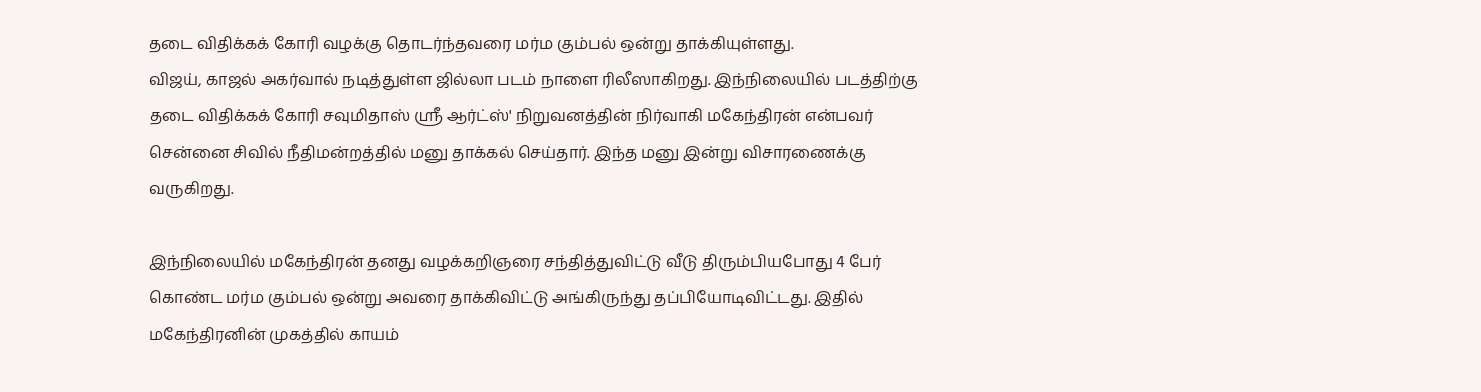தடை விதிக்கக் கோரி வழக்கு தொடர்ந்தவரை மர்ம கும்பல் ஒன்று தாக்கியுள்ளது.
விஜய், காஜல் அகர்வால் நடித்துள்ள ஜில்லா படம் நாளை ரிலீஸாகிறது. இந்நிலையில் படத்திற்கு தடை விதிக்கக் கோரி சவுமிதாஸ் ஸ்ரீ ஆர்ட்ஸ்' நிறுவனத்தின் நிர்வாகி மகேந்திரன் என்பவர் சென்னை சிவில் நீதிமன்றத்தில் மனு தாக்கல் செய்தார். இந்த மனு இன்று விசாரணைக்கு வருகிறது.

இந்நிலையில் மகேந்திரன் தனது வழக்கறிஞரை சந்தித்துவிட்டு வீடு திரும்பியபோது 4 பேர் கொண்ட மர்ம கும்பல் ஒன்று அவரை தாக்கிவிட்டு அங்கிருந்து தப்பியோடிவிட்டது. இதில் மகேந்திரனின் முகத்தில் காயம்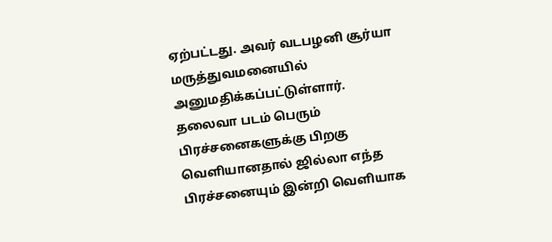ஏற்பட்டது. அவர் வடபழனி சூர்யா மருத்துவமனையில் அனுமதிக்கப்பட்டுள்ளார்.
தலைவா படம் பெரும் பிரச்சனைகளுக்கு பிறகு வெளியானதால் ஜில்லா எந்த பிரச்சனையும் இன்றி வெளியாக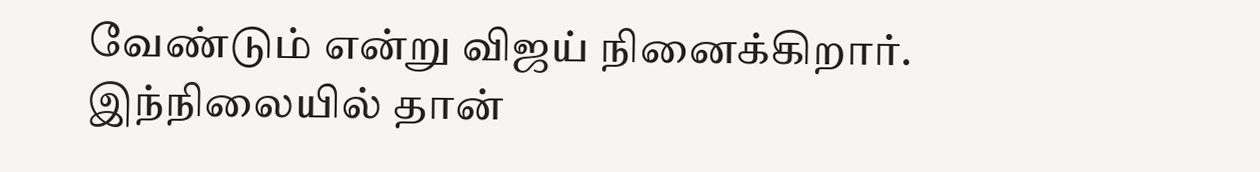வேண்டும் என்று விஜய் நினைக்கிறார். இந்நிலையில் தான்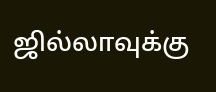ஜில்லாவுக்கு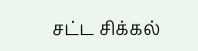சட்ட சிக்கல்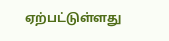ஏற்பட்டுள்ளது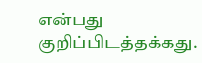என்பது குறிப்பிடத்தக்கது.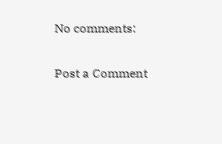No comments:

Post a Comment